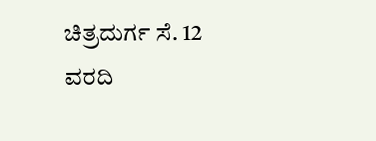ಚಿತ್ರದುರ್ಗ ಸೆ. 12
ವರದಿ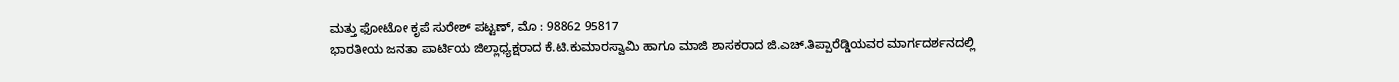ಮತ್ತು ಫೋಟೋ ಕೃಪೆ ಸುರೇಶ್ ಪಟ್ಟಣ್, ಮೊ : 98862 95817
ಭಾರತೀಯ ಜನತಾ ಪಾರ್ಟಿಯ ಜಿಲ್ಲಾಧ್ಯಕ್ಷರಾದ ಕೆ.ಟಿ.ಕುಮಾರಸ್ವಾಮಿ ಹಾಗೂ ಮಾಜಿ ಶಾಸಕರಾದ ಜಿ.ಎಚ್.ತಿಪ್ಪಾರೆಡ್ಡಿಯವರ ಮಾರ್ಗದರ್ಶನದಲ್ಲಿ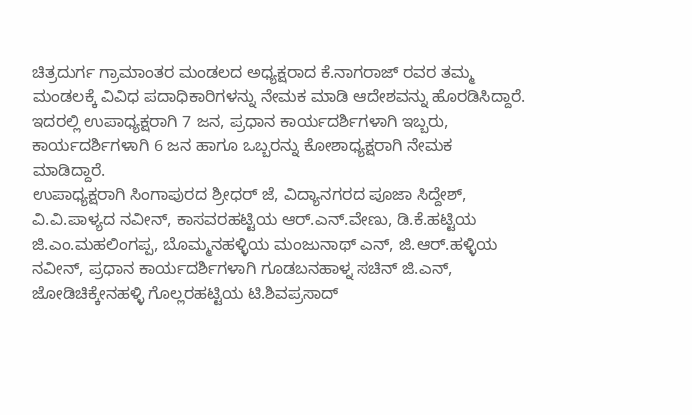ಚಿತ್ರದುರ್ಗ ಗ್ರಾಮಾಂತರ ಮಂಡಲದ ಅಧ್ಯಕ್ಷರಾದ ಕೆ.ನಾಗರಾಜ್ ರವರ ತಮ್ಮ ಮಂಡಲಕ್ಕೆ ವಿವಿಧ ಪದಾಧಿಕಾರಿಗಳನ್ನು ನೇಮಕ ಮಾಡಿ ಆದೇಶವನ್ನು ಹೊರಡಿಸಿದ್ದಾರೆ.
ಇದರಲ್ಲಿ ಉಪಾಧ್ಯಕ್ಷರಾಗಿ 7 ಜನ, ಪ್ರಧಾನ ಕಾರ್ಯದರ್ಶಿಗಳಾಗಿ ಇಬ್ಬರು, ಕಾರ್ಯದರ್ಶಿಗಳಾಗಿ 6 ಜನ ಹಾಗೂ ಒಬ್ಬರನ್ನು ಕೋಶಾಧ್ಯಕ್ಷರಾಗಿ ನೇಮಕ ಮಾಡಿದ್ದಾರೆ.
ಉಪಾಧ್ಯಕ್ಷರಾಗಿ ಸಿಂಗಾಪುರದ ಶ್ರೀಧರ್ ಜೆ, ವಿದ್ಯಾನಗರದ ಪೂಜಾ ಸಿದ್ದೇಶ್, ವಿ.ವಿ.ಪಾಳ್ಯದ ನವೀನ್, ಕಾಸವರಹಟ್ಟಿಯ ಆರ್.ಎನ್.ವೇಣು, ಡಿ.ಕೆ.ಹಟ್ಟಿಯ ಜಿ.ಎಂ.ಮಹಲಿಂಗಪ್ಪ, ಬೊಮ್ಮನಹಳ್ಳಿಯ ಮಂಜುನಾಥ್ ಎನ್, ಜಿ.ಆರ್.ಹಳ್ಳಿಯ ನವೀನ್, ಪ್ರಧಾನ ಕಾರ್ಯದರ್ಶಿಗಳಾಗಿ ಗೂಡಬನಹಾಳ್ನ ಸಚಿನ್ ಜಿ.ಎನ್, ಜೋಡಿಚಿಕ್ಕೇನಹಳ್ಳಿ ಗೊಲ್ಲರಹಟ್ಟಿಯ ಟಿ.ಶಿವಪ್ರಸಾದ್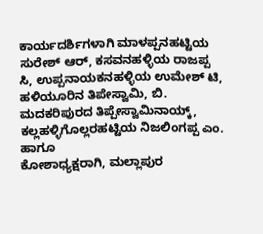ಕಾರ್ಯದರ್ಶಿಗಳಾಗಿ ಮಾಳಪ್ಪನಹಟ್ಟಿಯ ಸುರೇಶ್ ಆರ್, ಕಸವನಹಳ್ಳಿಯ ರಾಜಪ್ಪ ಸಿ, ಉಪ್ಪನಾಯಕನಹಳ್ಳಿಯ ಉಮೇಶ್ ಟಿ, ಹಳಿಯೂರಿನ ತಿಪೇಸ್ವಾಮಿ, ಬಿ. ಮದಕರಿಪುರದ ತಿಪ್ಪೇಸ್ವಾಮಿನಾಯ್ಕ್, ಕಲ್ಲಹಳ್ಳಿಗೊಲ್ಲರಹಟ್ಟಿಯ ನಿಜಲಿಂಗಪ್ಪ ಎಂ. ಹಾಗೂ
ಕೋಶಾಧ್ಯಕ್ಷರಾಗಿ, ಮಲ್ಲಾಪುರ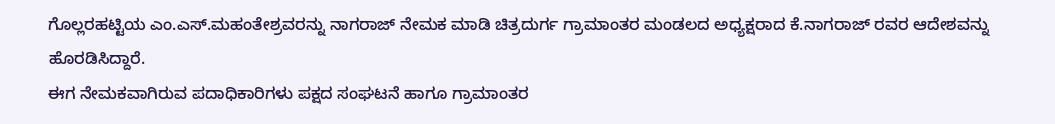ಗೊಲ್ಲರಹಟ್ಟಿಯ ಎಂ.ಎಸ್.ಮಹಂತೇಶ್ರವರನ್ನು ನಾಗರಾಜ್ ನೇಮಕ ಮಾಡಿ ಚಿತ್ರದುರ್ಗ ಗ್ರಾಮಾಂತರ ಮಂಡಲದ ಅಧ್ಯಕ್ಷರಾದ ಕೆ.ನಾಗರಾಜ್ ರವರ ಆದೇಶವನ್ನು ಹೊರಡಿಸಿದ್ದಾರೆ.
ಈಗ ನೇಮಕವಾಗಿರುವ ಪದಾಧಿಕಾರಿಗಳು ಪಕ್ಷದ ಸಂಘಟನೆ ಹಾಗೂ ಗ್ರಾಮಾಂತರ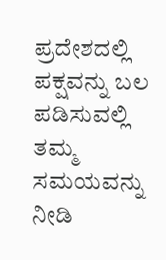ಪ್ರದೇಶದಲ್ಲಿ ಪಕ್ಷವನ್ನು ಬಲ ಪಡಿಸುವಲ್ಲಿ ತಮ್ಮ ಸಮಯವನ್ನು ನೀಡಿ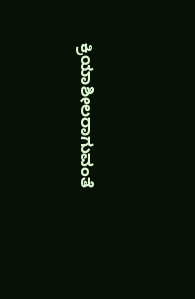ಕ್ರಿಯಾಶೀಲರಾಗುವಂತೆ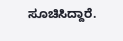ಸೂಚಿಸಿದ್ದಾರೆ.